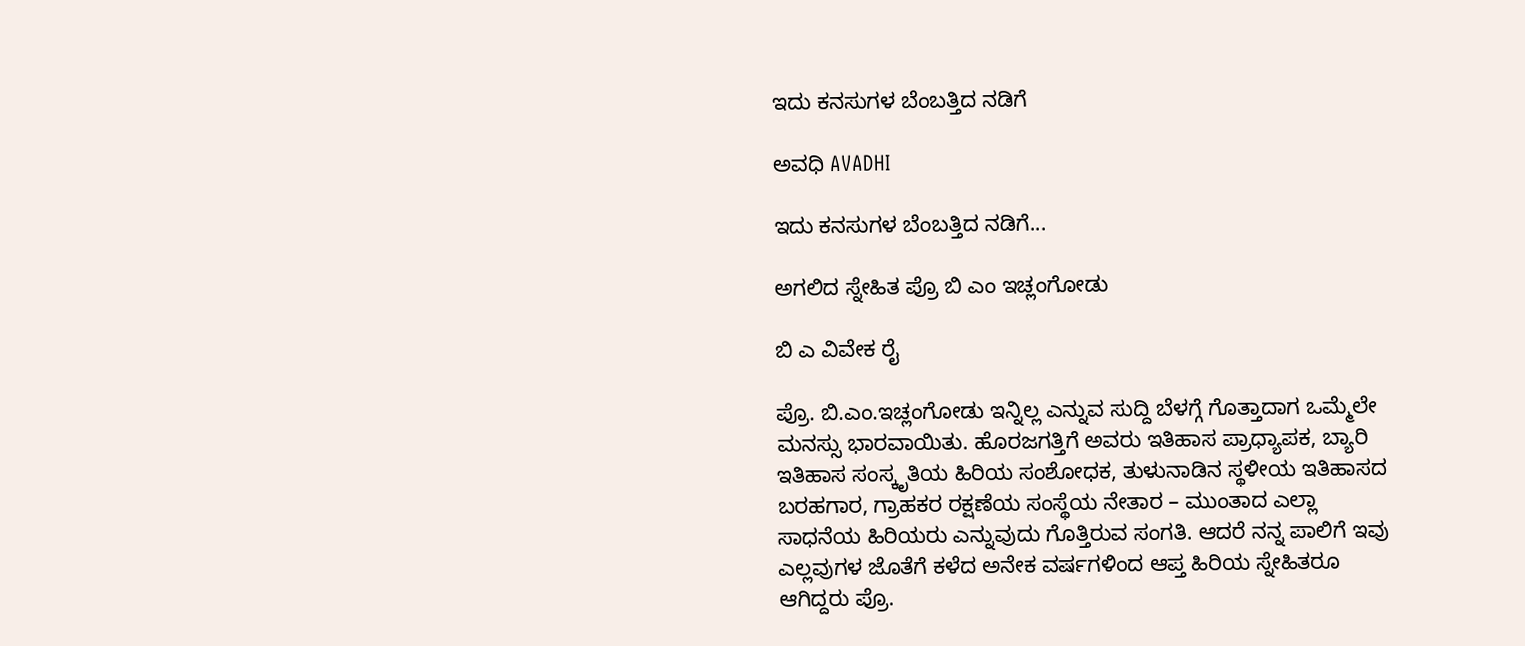ಇದು ಕನಸುಗಳ ಬೆಂಬತ್ತಿದ ನಡಿಗೆ‍

ಅವಧಿ AVADHI

ಇದು ಕನಸುಗಳ ಬೆಂಬತ್ತಿದ ನಡಿಗೆ...

ಅಗಲಿದ ಸ್ನೇಹಿತ ಪ್ರೊ ಬಿ ಎಂ ಇಚ್ಲಂಗೋಡು

ಬಿ ಎ ವಿವೇಕ ರೈ

ಪ್ರೊ. ಬಿ.ಎಂ.ಇಚ್ಲಂಗೋಡು ಇನ್ನಿಲ್ಲ ಎನ್ನುವ ಸುದ್ದಿ ಬೆಳಗ್ಗೆ ಗೊತ್ತಾದಾಗ ಒಮ್ಮೆಲೇ ಮನಸ್ಸು ಭಾರವಾಯಿತು. ಹೊರಜಗತ್ತಿಗೆ ಅವರು ಇತಿಹಾಸ ಪ್ರಾಧ್ಯಾಪಕ, ಬ್ಯಾರಿ ಇತಿಹಾಸ ಸಂಸ್ಕೃತಿಯ ಹಿರಿಯ ಸಂಶೋಧಕ, ತುಳುನಾಡಿನ ಸ್ಥಳೀಯ ಇತಿಹಾಸದ ಬರಹಗಾರ, ಗ್ರಾಹಕರ ರಕ್ಷಣೆಯ ಸಂಸ್ಥೆಯ ನೇತಾರ – ಮುಂತಾದ ಎಲ್ಲಾ ಸಾಧನೆಯ ಹಿರಿಯರು ಎನ್ನುವುದು ಗೊತ್ತಿರುವ ಸಂಗತಿ. ಆದರೆ ನನ್ನ ಪಾಲಿಗೆ ಇವು ಎಲ್ಲವುಗಳ ಜೊತೆಗೆ ಕಳೆದ ಅನೇಕ ವರ್ಷಗಳಿಂದ ಆಪ್ತ ಹಿರಿಯ ಸ್ನೇಹಿತರೂ ಆಗಿದ್ದರು ಪ್ರೊ.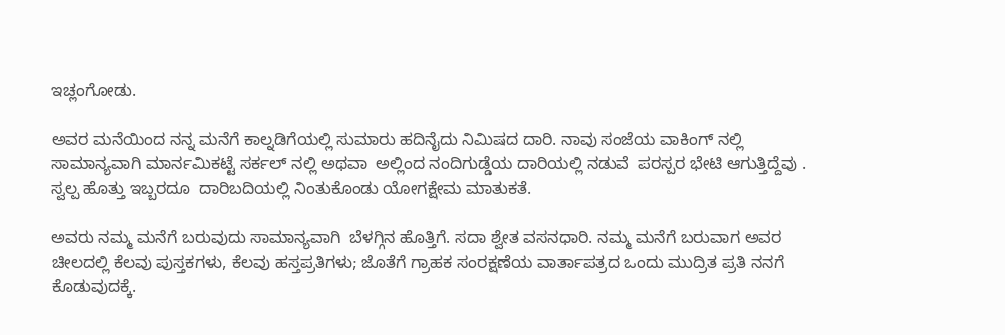ಇಚ್ಲಂಗೋಡು.

ಅವರ ಮನೆಯಿಂದ ನನ್ನ ಮನೆಗೆ ಕಾಲ್ನಡಿಗೆಯಲ್ಲಿ ಸುಮಾರು ಹದಿನೈದು ನಿಮಿಷದ ದಾರಿ. ನಾವು ಸಂಜೆಯ ವಾಕಿಂಗ್ ನಲ್ಲಿ ಸಾಮಾನ್ಯವಾಗಿ ಮಾರ್ನಮಿಕಟ್ಟೆ ಸರ್ಕಲ್ ನಲ್ಲಿ ಅಥವಾ  ಅಲ್ಲಿಂದ ನಂದಿಗುಡ್ಡೆಯ ದಾರಿಯಲ್ಲಿ ನಡುವೆ  ಪರಸ್ಪರ ಭೇಟಿ ಆಗುತ್ತಿದ್ದೆವು . ಸ್ವಲ್ಪ ಹೊತ್ತು ಇಬ್ಬರದೂ  ದಾರಿಬದಿಯಲ್ಲಿ ನಿಂತುಕೊಂಡು ಯೋಗಕ್ಷೇಮ ಮಾತುಕತೆ.

ಅವರು ನಮ್ಮ ಮನೆಗೆ ಬರುವುದು ಸಾಮಾನ್ಯವಾಗಿ  ಬೆಳಗ್ಗಿನ ಹೊತ್ತಿಗೆ. ಸದಾ ಶ್ವೇತ ವಸನಧಾರಿ. ನಮ್ಮ ಮನೆಗೆ ಬರುವಾಗ ಅವರ ಚೀಲದಲ್ಲಿ ಕೆಲವು ಪುಸ್ತಕಗಳು, ಕೆಲವು ಹಸ್ತಪ್ರತಿಗಳು; ಜೊತೆಗೆ ಗ್ರಾಹಕ ಸಂರಕ್ಷಣೆಯ ವಾರ್ತಾಪತ್ರದ ಒಂದು ಮುದ್ರಿತ ಪ್ರತಿ ನನಗೆ ಕೊಡುವುದಕ್ಕೆ.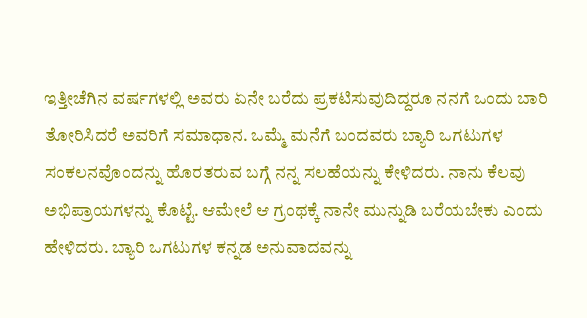ಇತ್ತೀಚೆಗಿನ ವರ್ಷಗಳಲ್ಲಿ ಅವರು ಏನೇ ಬರೆದು ಪ್ರಕಟಿಸುವುದಿದ್ದರೂ ನನಗೆ ಒಂದು ಬಾರಿ ತೋರಿಸಿದರೆ ಅವರಿಗೆ ಸಮಾಧಾನ. ಒಮ್ಮೆ ಮನೆಗೆ ಬಂದವರು ಬ್ಯಾರಿ ಒಗಟುಗಳ ಸಂಕಲನವೊಂದನ್ನು ಹೊರತರುವ ಬಗ್ಗೆ ನನ್ನ ಸಲಹೆಯನ್ನು ಕೇಳಿದರು. ನಾನು ಕೆಲವು ಅಭಿಪ್ರಾಯಗಳನ್ನು ಕೊಟ್ಟೆ. ಆಮೇಲೆ ಆ ಗ್ರಂಥಕ್ಕೆ ನಾನೇ ಮುನ್ನುಡಿ ಬರೆಯಬೇಕು ಎಂದು ಹೇಳಿದರು. ಬ್ಯಾರಿ ಒಗಟುಗಳ ಕನ್ನಡ ಅನುವಾದವನ್ನು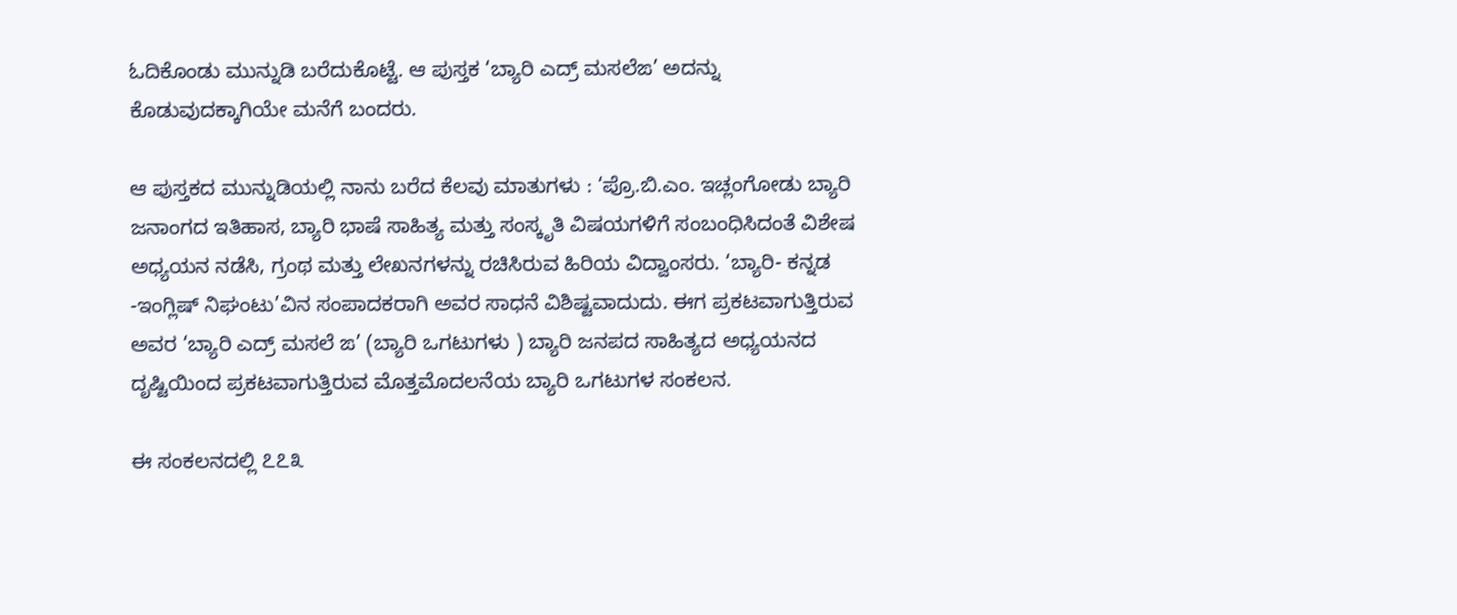ಓದಿಕೊಂಡು ಮುನ್ನುಡಿ ಬರೆದುಕೊಟ್ಟೆ. ಆ ಪುಸ್ತಕ ‘ಬ್ಯಾರಿ ಎದ್ರ್ ಮಸಲೆಙ’ ಅದನ್ನು ಕೊಡುವುದಕ್ಕಾಗಿಯೇ ಮನೆಗೆ ಬಂದರು.

ಆ ಪುಸ್ತಕದ ಮುನ್ನುಡಿಯಲ್ಲಿ ನಾನು ಬರೆದ ಕೆಲವು ಮಾತುಗಳು : ‘ಪ್ರೊ.ಬಿ.ಎಂ. ಇಚ್ಲಂಗೋಡು ಬ್ಯಾರಿ ಜನಾಂಗದ ಇತಿಹಾಸ, ಬ್ಯಾರಿ ಭಾಷೆ ಸಾಹಿತ್ಯ ಮತ್ತು ಸಂಸ್ಕೃತಿ ವಿಷಯಗಳಿಗೆ ಸಂಬಂಧಿಸಿದಂತೆ ವಿಶೇಷ ಅಧ್ಯಯನ ನಡೆಸಿ, ಗ್ರಂಥ ಮತ್ತು ಲೇಖನಗಳನ್ನು ರಚಿಸಿರುವ ಹಿರಿಯ ವಿದ್ವಾಂಸರು. ‘ಬ್ಯಾರಿ- ಕನ್ನಡ -ಇಂಗ್ಲಿಷ್ ನಿಘಂಟು’ವಿನ ಸಂಪಾದಕರಾಗಿ ಅವರ ಸಾಧನೆ ವಿಶಿಷ್ಟವಾದುದು. ಈಗ ಪ್ರಕಟವಾಗುತ್ತಿರುವ ಅವರ ‘ಬ್ಯಾರಿ ಎದ್ರ್ ಮಸಲೆ ಙ’ (ಬ್ಯಾರಿ ಒಗಟುಗಳು ) ಬ್ಯಾರಿ ಜನಪದ ಸಾಹಿತ್ಯದ ಅಧ್ಯಯನದ ದೃಷ್ಟಿಯಿಂದ ಪ್ರಕಟವಾಗುತ್ತಿರುವ ಮೊತ್ತಮೊದಲನೆಯ ಬ್ಯಾರಿ ಒಗಟುಗಳ ಸಂಕಲನ.

ಈ ಸಂಕಲನದಲ್ಲಿ ೭೭೩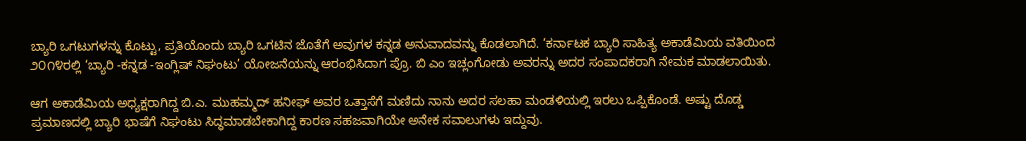ಬ್ಯಾರಿ ಒಗಟುಗಳನ್ನು ಕೊಟ್ಟು, ಪ್ರತಿಯೊಂದು ಬ್ಯಾರಿ ಒಗಟಿನ ಜೊತೆಗೆ ಅವುಗಳ ಕನ್ನಡ ಅನುವಾದವನ್ನು ಕೊಡಲಾಗಿದೆ. ‘ಕರ್ನಾಟಕ ಬ್ಯಾರಿ ಸಾಹಿತ್ಯ ಅಕಾಡೆಮಿಯ ವತಿಯಿಂದ ೨೦೧೪ರಲ್ಲಿ ‘ಬ್ಯಾರಿ -ಕನ್ನಡ -ಇಂಗ್ಲಿಷ್ ನಿಘಂಟು’ ಯೋಜನೆಯನ್ನು ಆರಂಭಿಸಿದಾಗ ಪ್ರೊ. ಬಿ ಎಂ ಇಚ್ಲಂಗೋಡು ಅವರನ್ನು ಅದರ ಸಂಪಾದಕರಾಗಿ ನೇಮಕ ಮಾಡಲಾಯಿತು.

ಆಗ ಅಕಾಡೆಮಿಯ ಅಧ್ಯಕ್ಷರಾಗಿದ್ದ ಬಿ.ಎ. ಮುಹಮ್ಮದ್ ಹನೀಫ್ ಅವರ ಒತ್ತಾಸೆಗೆ ಮಣಿದು ನಾನು ಅದರ ಸಲಹಾ ಮಂಡಳಿಯಲ್ಲಿ ಇರಲು ಒಪ್ಪಿಕೊಂಡೆ. ಅಷ್ಟು ದೊಡ್ಡ ಪ್ರಮಾಣದಲ್ಲಿ ಬ್ಯಾರಿ ಭಾಷೆಗೆ ನಿಘಂಟು ಸಿದ್ಧಮಾಡಬೇಕಾಗಿದ್ದ ಕಾರಣ ಸಹಜವಾಗಿಯೇ ಅನೇಕ ಸವಾಲುಗಳು ಇದ್ದುವು.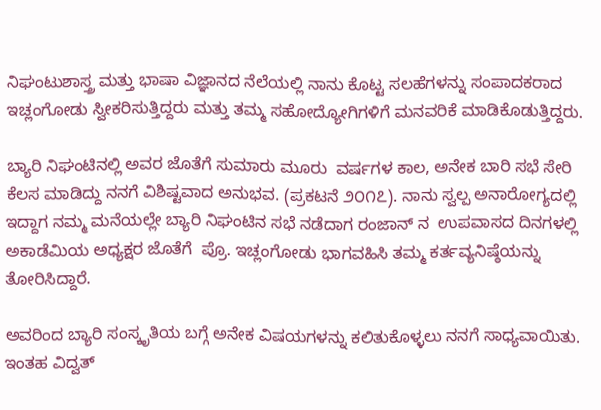ನಿಘಂಟುಶಾಸ್ತ್ರ ಮತ್ತು ಭಾಷಾ ವಿಜ್ಞಾನದ ನೆಲೆಯಲ್ಲಿ ನಾನು ಕೊಟ್ಟ ಸಲಹೆಗಳನ್ನು ಸಂಪಾದಕರಾದ ಇಚ್ಲಂಗೋಡು ಸ್ವೀಕರಿಸುತ್ತಿದ್ದರು ಮತ್ತು ತಮ್ಮ ಸಹೋದ್ಯೋಗಿಗಳಿಗೆ ಮನವರಿಕೆ ಮಾಡಿಕೊಡುತ್ತಿದ್ದರು.

ಬ್ಯಾರಿ ನಿಘಂಟಿನಲ್ಲಿ ಅವರ ಜೊತೆಗೆ ಸುಮಾರು ಮೂರು  ವರ್ಷಗಳ ಕಾಲ, ಅನೇಕ ಬಾರಿ ಸಭೆ ಸೇರಿ ಕೆಲಸ ಮಾಡಿದ್ದು ನನಗೆ ವಿಶಿಷ್ಟವಾದ ಅನುಭವ. (ಪ್ರಕಟನೆ ೨೦೧೭). ನಾನು ಸ್ವಲ್ಪ ಅನಾರೋಗ್ಯದಲ್ಲಿ ಇದ್ದಾಗ ನಮ್ಮ ಮನೆಯಲ್ಲೇ ಬ್ಯಾರಿ ನಿಘಂಟಿನ ಸಭೆ ನಡೆದಾಗ ರಂಜಾನ್ ನ  ಉಪವಾಸದ ದಿನಗಳಲ್ಲಿ ಅಕಾಡೆಮಿಯ ಅಧ್ಯಕ್ಷರ ಜೊತೆಗೆ  ಪ್ರೊ. ಇಚ್ಲಂಗೋಡು ಭಾಗವಹಿಸಿ ತಮ್ಮ ಕರ್ತವ್ಯನಿಷ್ಠೆಯನ್ನು ತೋರಿಸಿದ್ದಾರೆ.

ಅವರಿಂದ ಬ್ಯಾರಿ ಸಂಸ್ಕೃತಿಯ ಬಗ್ಗೆ ಅನೇಕ ವಿಷಯಗಳನ್ನು ಕಲಿತುಕೊಳ್ಳಲು ನನಗೆ ಸಾಧ್ಯವಾಯಿತು. ಇಂತಹ ವಿದ್ವತ್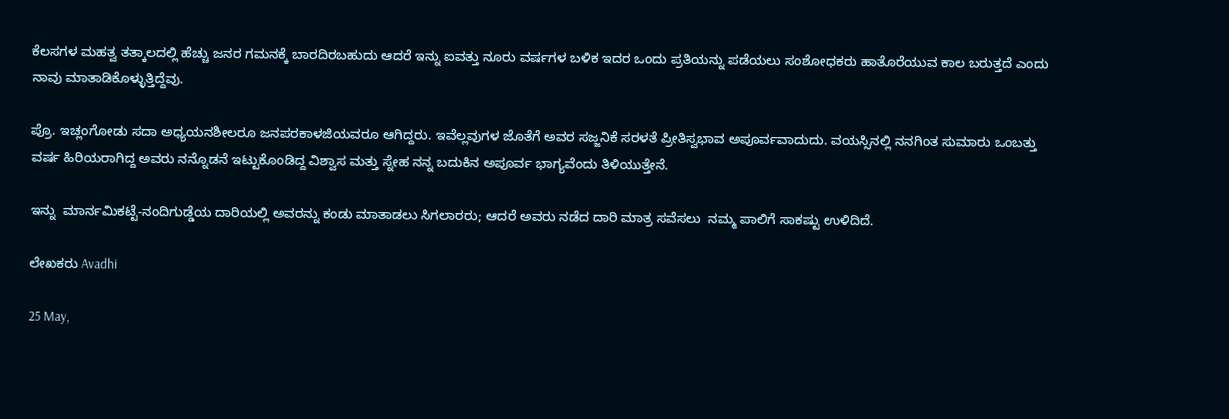ಕೆಲಸಗಳ ಮಹತ್ವ ತತ್ಕಾಲದಲ್ಲಿ ಹೆಚ್ಚು ಜನರ ಗಮನಕ್ಕೆ ಬಾರದಿರಬಹುದು ಆದರೆ ಇನ್ನು ಐವತ್ತು ನೂರು ವರ್ಷಗಳ ಬಳಿಕ ಇದರ ಒಂದು ಪ್ರತಿಯನ್ನು ಪಡೆಯಲು ಸಂಶೋಧಕರು ಹಾತೊರೆಯುವ ಕಾಲ ಬರುತ್ತದೆ ಎಂದು ನಾವು ಮಾತಾಡಿಕೊಳ್ಳುತ್ತಿದ್ದೆವು.

ಪ್ರೊ. ಇಚ್ಲಂಗೋಡು ಸದಾ ಅಧ್ಯಯನಶೀಲರೂ ಜನಪರಕಾಳಜಿಯವರೂ ಆಗಿದ್ದರು. ಇವೆಲ್ಲವುಗಳ ಜೊತೆಗೆ ಅವರ ಸಜ್ಜನಿಕೆ ಸರಳತೆ ಪ್ರೀತಿಸ್ವಭಾವ ಅಪೂರ್ವವಾದುದು. ವಯಸ್ಸಿನಲ್ಲಿ ನನಗಿಂತ ಸುಮಾರು ಒಂಬತ್ತು ವರ್ಷ ಹಿರಿಯರಾಗಿದ್ದ ಅವರು ನನ್ನೊಡನೆ ಇಟ್ಟುಕೊಂಡಿದ್ದ ವಿಶ್ವಾಸ ಮತ್ತು ಸ್ನೇಹ ನನ್ನ ಬದುಕಿನ ಅಪೂರ್ವ ಭಾಗ್ಯವೆಂದು ತಿಳಿಯುತ್ತೇನೆ.

ಇನ್ನು  ಮಾರ್ನಮಿಕಟ್ಟೆ-ನಂದಿಗುಡ್ಡೆಯ ದಾರಿಯಲ್ಲಿ ಅವರನ್ನು ಕಂಡು ಮಾತಾಡಲು ಸಿಗಲಾರರು; ಆದರೆ ಅವರು ನಡೆದ ದಾರಿ ಮಾತ್ರ ಸವೆಸಲು  ನಮ್ಮ ‌ಪಾಲಿಗೆ ಸಾಕಷ್ಟು ಉಳಿದಿದೆ.

ಲೇಖಕರು Avadhi

25 May,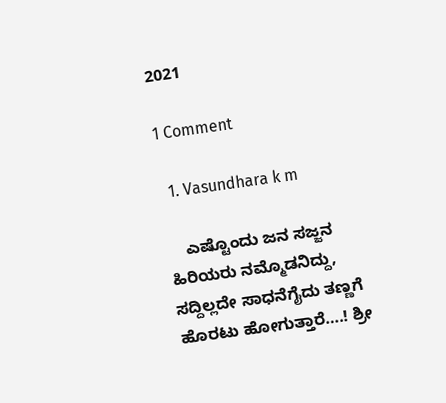2021

1 Comment

  1. Vasundhara k m

    ಎಷ್ಟೊಂದು ಜನ ಸಜ್ಜನ ಹಿರಿಯರು ನಮ್ಮೊಡನಿದ್ದು, ಸದ್ದಿಲ್ಲದೇ ಸಾಧನೆಗೈದು ತಣ್ಣಗೆ ಹೊರಟು ಹೋಗುತ್ತಾರೆ….! ಶ್ರೀ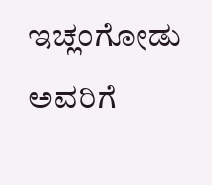ಇಚ್ಲಂಗೋಡು ಅವರಿಗೆ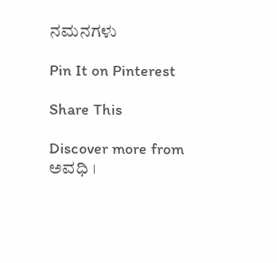ನಮನಗಳು

Pin It on Pinterest

Share This

Discover more from ಅವಧಿ ।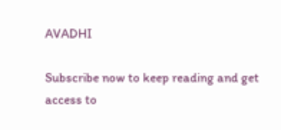AVADHI

Subscribe now to keep reading and get access to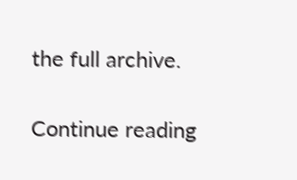the full archive.

Continue reading